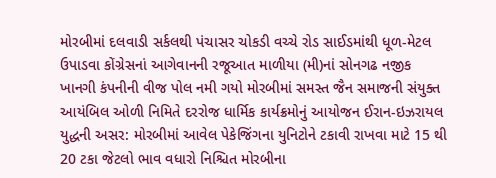મોરબીમાં દલવાડી સર્કલથી પંચાસર ચોકડી વચ્ચે રોડ સાઈડમાંથી ધૂળ-મેટલ ઉપાડવા કોંગ્રેસનાં આગેવાનની રજૂઆત માળીયા (મી)નાં સોનગઢ નજીક ખાનગી કંપનીની વીજ પોલ નમી ગયો મોરબીમાં સમસ્ત જૈન સમાજની સંયુક્ત આયંબિલ ઓળી નિમિતે દરરોજ ધાર્મિક કાર્યક્રમોનું આયોજન ઈરાન-ઇઝરાયલ યુદ્ધની અસર: મોરબીમાં આવેલ પેકેજિંગના યુનિટોને ટકાવી રાખવા માટે 15 થી 20 ટકા જેટલો ભાવ વધારો નિશ્ચિત મોરબીના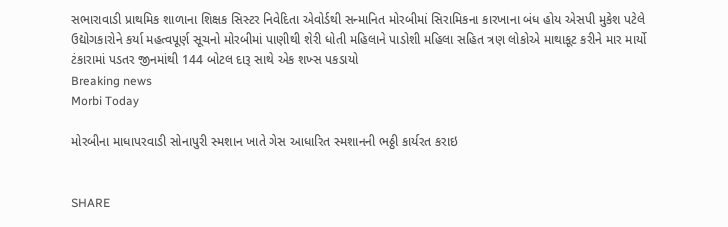સભારાવાડી પ્રાથમિક શાળાના શિક્ષક સિસ્ટર નિવેદિતા એવોર્ડથી સન્માનિત મોરબીમાં સિરામિકના કારખાના બંધ હોય એસપી મુકેશ પટેલે ઉદ્યોગકારોને કર્યા મહત્વપૂર્ણ સૂચનો મોરબીમાં પાણીથી શેરી ધોતી મહિલાને પાડોશી મહિલા સહિત ત્રણ લોકોએ માથાકૂટ કરીને માર માર્યો ટંકારામાં પડતર જીનમાંથી 144 બોટલ દારૂ સાથે એક શખ્સ પકડાયો
Breaking news
Morbi Today

મોરબીના માધાપરવાડી સોનાપુરી સ્મશાન ખાતે ગેસ આધારિત સ્મશાનની ભઠ્ઠી કાર્યરત કરાઇ


SHARE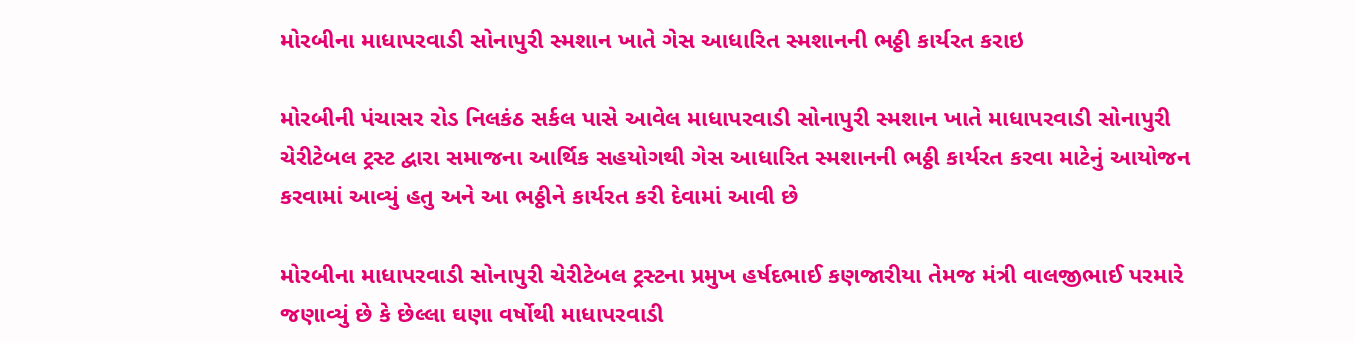મોરબીના માધાપરવાડી સોનાપુરી સ્મશાન ખાતે ગેસ આધારિત સ્મશાનની ભઠ્ઠી કાર્યરત કરાઇ

મોરબીની પંચાસર રોડ નિલકંઠ સર્કલ પાસે આવેલ માધાપરવાડી સોનાપુરી સ્મશાન ખાતે માધાપરવાડી સોનાપુરી ચેરીટેબલ ટ્રસ્ટ દ્વારા સમાજના આર્થિક સહયોગથી ગેસ આધારિત સ્મશાનની ભઠ્ઠી કાર્યરત કરવા માટેનું આયોજન કરવામાં આવ્યું હતુ અને આ ભઠ્ઠીને કાર્યરત કરી દેવામાં આવી છે

મોરબીના માધાપરવાડી સોનાપુરી ચેરીટેબલ ટ્રસ્ટના પ્રમુખ હર્ષદભાઈ કણજારીયા તેમજ મંત્રી વાલજીભાઈ પરમારે જણાવ્યું છે કે છેલ્લા ઘણા વર્ષોથી માધાપરવાડી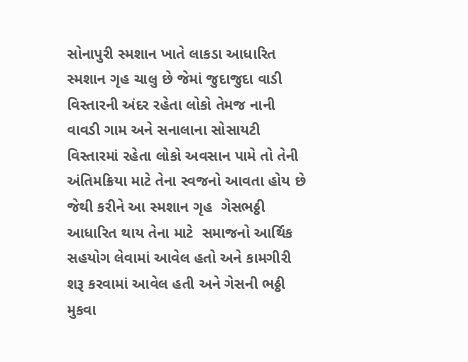સોનાપુરી સ્મશાન ખાતે લાકડા આધારિત સ્મશાન ગૃહ ચાલુ છે જેમાં જુદાજુદા વાડી વિસ્તારની અંદર રહેતા લોકો તેમજ નાની વાવડી ગામ અને સનાલાના સોસાયટી વિસ્તારમાં રહેતા લોકો અવસાન પામે તો તેની અંતિમક્રિયા માટે તેના સ્વજનો આવતા હોય છે જેથી કરીને આ સ્મશાન ગૃહ  ગેસભઠ્ઠી આધારિત થાય તેના માટે  સમાજનો આર્થિક સહયોગ લેવામાં આવેલ હતો અને કામગીરી શરૂ કરવામાં આવેલ હતી અને ગેસની ભઠ્ઠી મુકવા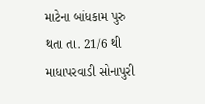માટેના બાંધકામ પુરુ થતા તા. 21/6 થી માધાપરવાડી સોનાપુરી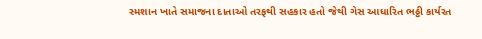સ્મશાન ખાતે સમાજના દાતાઓ તરફથી સહકાર હતો જેથી ગેસ આધારિત ભઠ્ઠી કાર્યરત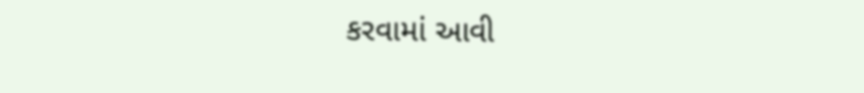કરવામાં આવી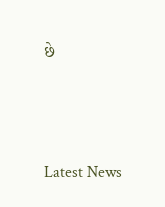છે




Latest News